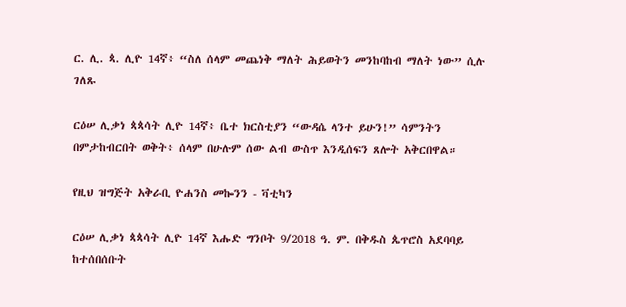ር. ሊ. ጳ. ሊዮ 14ኛ፥ “ስለ ሰላም መጨነቅ ማለት ሕይወትን መንከባከብ ማለት ነው” ሲሉ ገለጹ

ርዕሠ ሊቃነ ጳጳሳት ሊዮ 14ኛ፥ ቤተ ክርስቲያን “ውዳሴ ላንተ ይሁን!” ሳምንትን በምታከብርበት ወቅት፥ ሰላም በሁሉም ሰው ልብ ውስጥ እንዲሰፍን ጸሎት አቅርበዋል።

የዚህ ዝግጅት አቅራቢ ዮሐንስ መኰንን - ቫቲካን

ርዕሠ ሊቃነ ጳጳሳት ሊዮ 14ኛ እሑድ ግንቦት 9/2018 ዓ. ም. በቅዱስ ጴጥሮስ አደባባይ ከተሰበሰቡት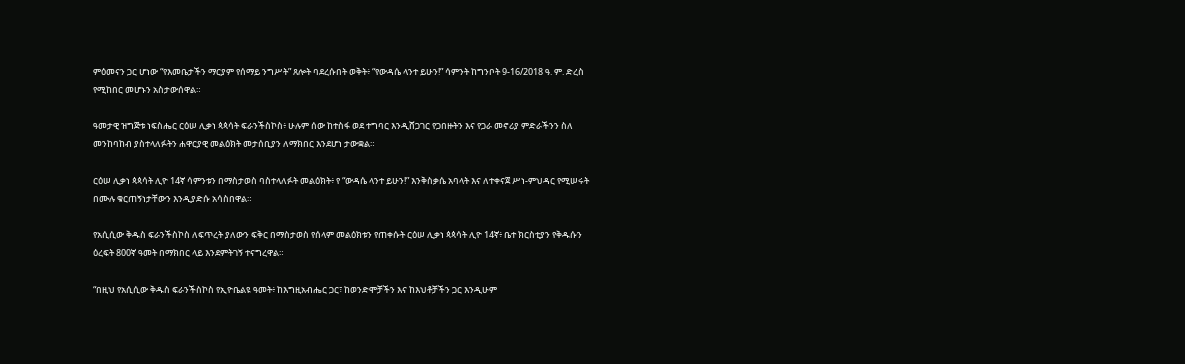ምዕመናን ጋር ሆነው “የእመቤታችን ማርያም የሰማይ ንግሥት” ጸሎት ባደረሱበት ወቅት፥ “የውዳሴ ላንተ ይሁን!” ሳምንት ከግንቦት 9-16/2018 ዓ. ም. ድረስ የሚከበር መሆኑን አስታውሰዋል።

ዓመታዊ ዝግጅቱ ነፍስሔር ርዕሠ ሊቃነ ጳጳሳት ፍራንችስኮስ፥ ሁሉም ሰው ከተስፋ ወደ ተግባር እንዲሸጋገር የጋበዙትን እና የጋራ መኖሪያ ምድራችንን ስለ መንከባከብ ያስተላለፉትን ሐዋርያዊ መልዕክት መታሰቢያን ለማክበር እንደሆነ ታውቋል።

ርዕሠ ሊቃነ ጳጳሳት ሊዮ 14ኛ ሳምንቱን በማስታወስ ባስተላለፉት መልዕክት፥ የ “ውዳሴ ላንተ ይሁን!” እንቅስቃሴ አባላት እና ለተቀናጀ ሥነ-ምህዳር የሚሠሩት በሙሉ ቁርጠኝነታቸውን እንዲያድሱ አሳስበዋል።

የአሲሲው ቅዱስ ፍራንችስኮስ ለፍጥረት ያለውን ፍቅር በማስታወስ የሰላም መልዕክቱን የጠቀሱት ርዕሠ ሊቃነ ጳጳሳት ሊዮ 14ኛ፥ ቤተ ክርስቲያን የቅዱሱን ዕረፍት 800ኛ ዓመት በማክበር ላይ እንደምትገኝ ተናግረዋል።

“በዚህ የአሲሲው ቅዱስ ፍራንችስኮስ የኢዮቤልዩ ዓመት፥ ከእግዚአብሔር ጋር፣ ከወንድሞቻችን እና ከእህቶቻችን ጋር እንዲሁም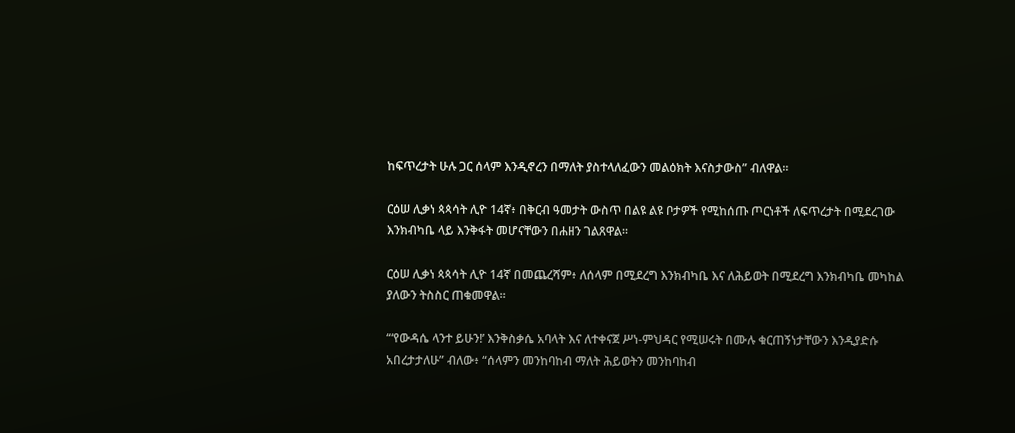ከፍጥረታት ሁሉ ጋር ሰላም እንዲኖረን በማለት ያስተላለፈውን መልዕክት እናስታውስ” ብለዋል።

ርዕሠ ሊቃነ ጳጳሳት ሊዮ 14ኛ፥ በቅርብ ዓመታት ውስጥ በልዩ ልዩ ቦታዎች የሚከሰጡ ጦርነቶች ለፍጥረታት በሚደረገው እንክብካቤ ላይ እንቅፋት መሆናቸውን በሐዘን ገልጸዋል።

ርዕሠ ሊቃነ ጳጳሳት ሊዮ 14ኛ በመጨረሻም፥ ለሰላም በሚደረግ እንክብካቤ እና ለሕይወት በሚደረግ እንክብካቤ መካከል ያለውን ትስስር ጠቁመዋል።

“‘የውዳሴ ላንተ ይሁን!’ እንቅስቃሴ አባላት እና ለተቀናጀ ሥነ-ምህዳር የሚሠሩት በሙሉ ቁርጠኝነታቸውን እንዲያድሱ አበረታታለሁ” ብለው፥ “ሰላምን መንከባከብ ማለት ሕይወትን መንከባከብ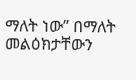ማለት ነው” በማለት መልዕክታቸውን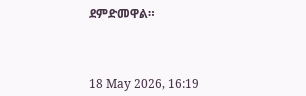ደምድመዋል።



18 May 2026, 16:19